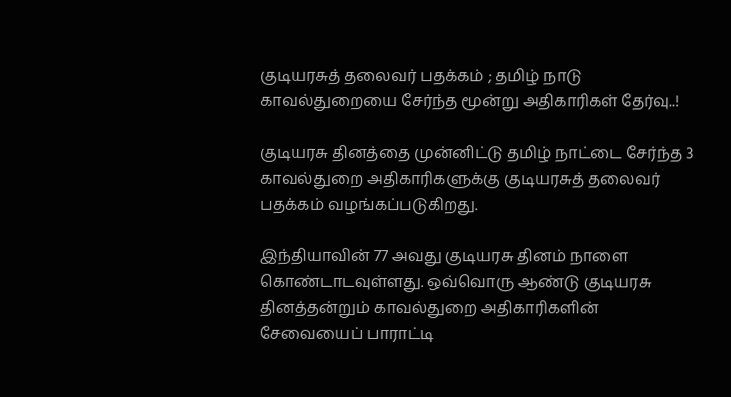குடியரசுத் தலைவர் பதக்கம் ; தமிழ் நாடு காவல்துறையை சேர்ந்த மூன்று அதிகாரிகள் தேர்வு..!

குடியரசு தினத்தை முன்னிட்டு தமிழ் நாட்டை சேர்ந்த 3 காவல்துறை அதிகாரிகளுக்கு குடியரசுத் தலைவர் பதக்கம் வழங்கப்படுகிறது.

இந்தியாவின் 77 அவது குடியரசு தினம் நாளை கொண்டாடவுள்ளது. ஒவ்வொரு ஆண்டு குடியரசு தினத்தன்றும் காவல்துறை அதிகாரிகளின் சேவையைப் பாராட்டி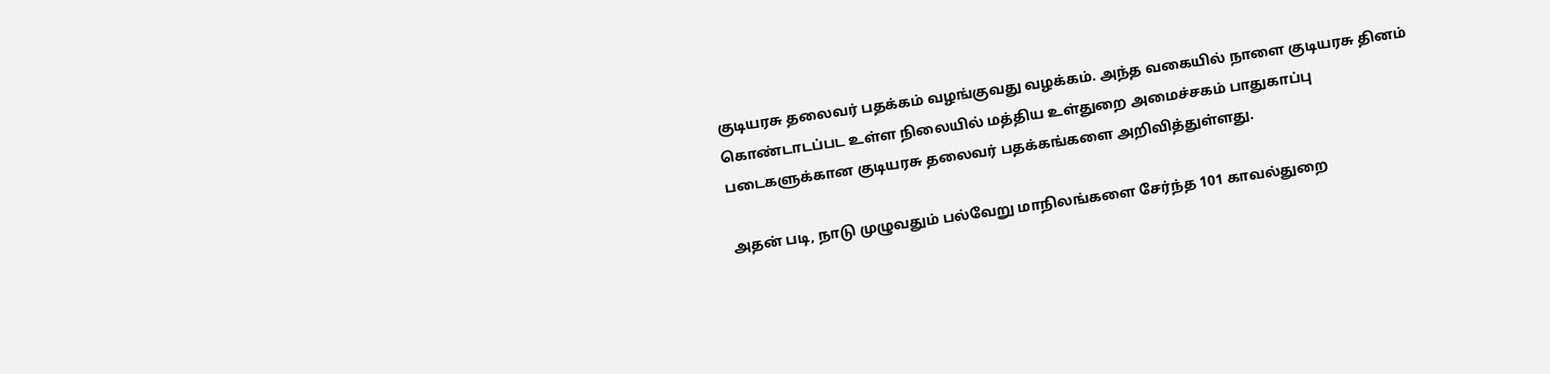குடியரசு தலைவர் பதக்கம் வழங்குவது வழக்கம். அந்த வகையில் நாளை குடியரசு தினம் கொண்டாடப்பட உள்ள நிலையில் மத்திய உள்துறை அமைச்சகம் பாதுகாப்பு படைகளுக்கான குடியரசு தலைவர் பதக்கங்களை அறிவித்துள்ளது.

அதன் படி, நாடு முழுவதும் பல்வேறு மாநிலங்களை சேர்ந்த 101 காவல்துறை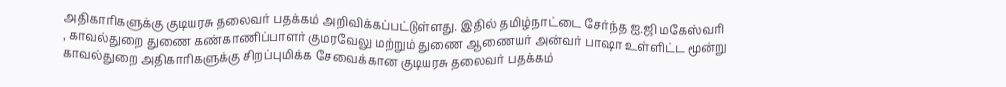அதிகாரிகளுக்கு குடியரசு தலைவர் பதக்கம் அறிவிக்கப்பட்டுள்ளது. இதில் தமிழ்நாட்டை சேர்ந்த ஐ.ஜி மகேஸ்வரி , காவல்துறை துணை கண்காணிப்பாளர் குமரவேலு மற்றும் துணை ஆணையர் அன்வர் பாஷா உள்ளிட்ட மூன்று காவல்துறை அதிகாரிகளுக்கு சிறப்புமிக்க சேவைக்கான குடியரசு தலைவர் பதக்கம்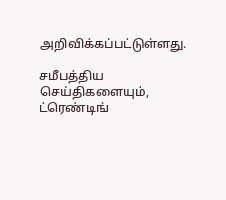அறிவிக்கப்பட்டுள்ளது.

சமீபத்திய செய்திகளையும், ட்ரெண்டிங்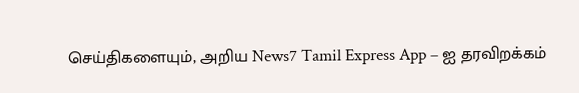செய்திகளையும், அறிய News7 Tamil Express App – ஐ தரவிறக்கம்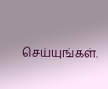செய்யுங்கள்.